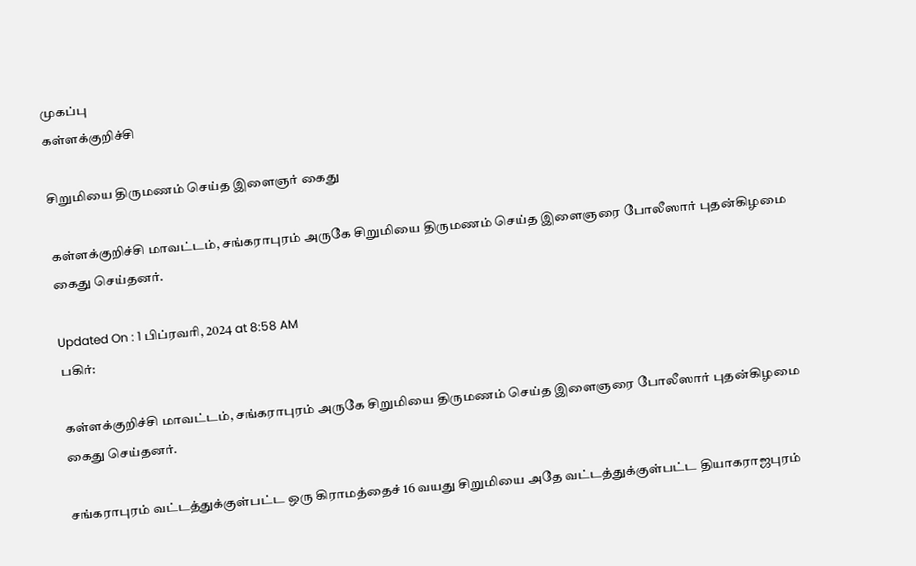முகப்பு
கள்ளக்குறிச்சி

சிறுமியை திருமணம் செய்த இளைஞர் கைது

கள்ளக்குறிச்சி மாவட்டம், சங்கராபுரம் அருகே சிறுமியை திருமணம் செய்த இளைஞரை போலீஸார் புதன்கிழமை கைது செய்தனர்.

Updated On : 1 பிப்ரவரி, 2024 at 8:58 AM
பகிர்:

கள்ளக்குறிச்சி மாவட்டம், சங்கராபுரம் அருகே சிறுமியை திருமணம் செய்த இளைஞரை போலீஸார் புதன்கிழமை கைது செய்தனர்.

சங்கராபுரம் வட்டத்துக்குள்பட்ட ஒரு கிராமத்தைச் 16 வயது சிறுமியை அதே வட்டத்துக்குள்பட்ட தியாகராஜபுரம்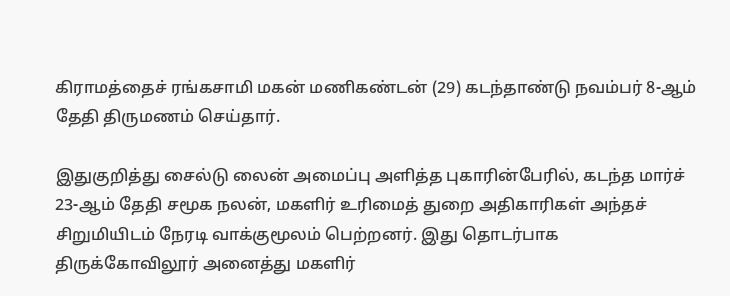கிராமத்தைச் ரங்கசாமி மகன் மணிகண்டன் (29) கடந்தாண்டு நவம்பர் 8-ஆம் தேதி திருமணம் செய்தார்.

இதுகுறித்து சைல்டு லைன் அமைப்பு அளித்த புகாரின்பேரில், கடந்த மார்ச் 23-ஆம் தேதி சமூக நலன், மகளிர் உரிமைத் துறை அதிகாரிகள் அந்தச் சிறுமியிடம் நேரடி வாக்குமூலம் பெற்றனர். இது தொடர்பாக திருக்கோவிலூர் அனைத்து மகளிர்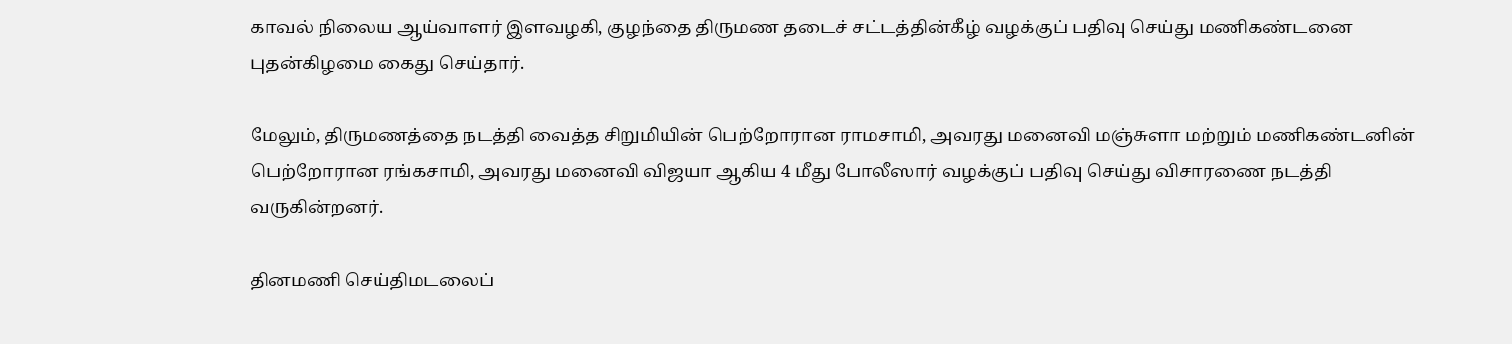காவல் நிலைய ஆய்வாளர் இளவழகி, குழந்தை திருமண தடைச் சட்டத்தின்கீழ் வழக்குப் பதிவு செய்து மணிகண்டனை புதன்கிழமை கைது செய்தார்.

மேலும், திருமணத்தை நடத்தி வைத்த சிறுமியின் பெற்றோரான ராமசாமி, அவரது மனைவி மஞ்சுளா மற்றும் மணிகண்டனின் பெற்றோரான ரங்கசாமி, அவரது மனைவி விஜயா ஆகிய 4 மீது போலீஸார் வழக்குப் பதிவு செய்து விசாரணை நடத்தி வருகின்றனர்.

தினமணி செய்திமடலைப்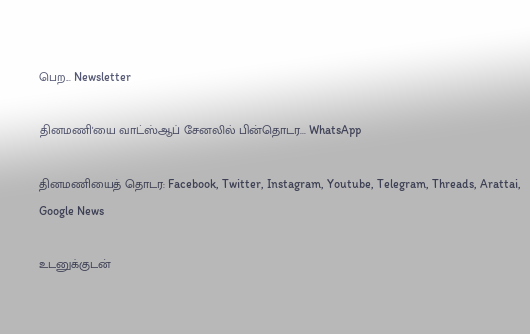பெற... Newsletter

தினமணி'யை வாட்ஸ்ஆப் சேனலில் பின்தொடர... WhatsApp

தினமணியைத் தொடர: Facebook, Twitter, Instagram, Youtube, Telegram, Threads, Arattai, Google News

உடனுக்குடன்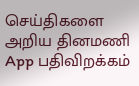செய்திகளை அறிய தினமணி App பதிவிறக்கம்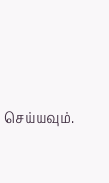செய்யவும்.